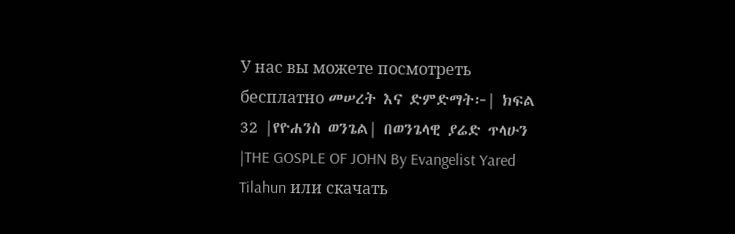У нас вы можете посмотреть бесплатно መሠረት እና ድምድማት፦| ክፍል 32 |የዮሐንስ ወንጌል| በወንጌላዊ ያሬድ ጥላሁን |THE GOSPLE OF JOHN By Evangelist Yared Tilahun или скачать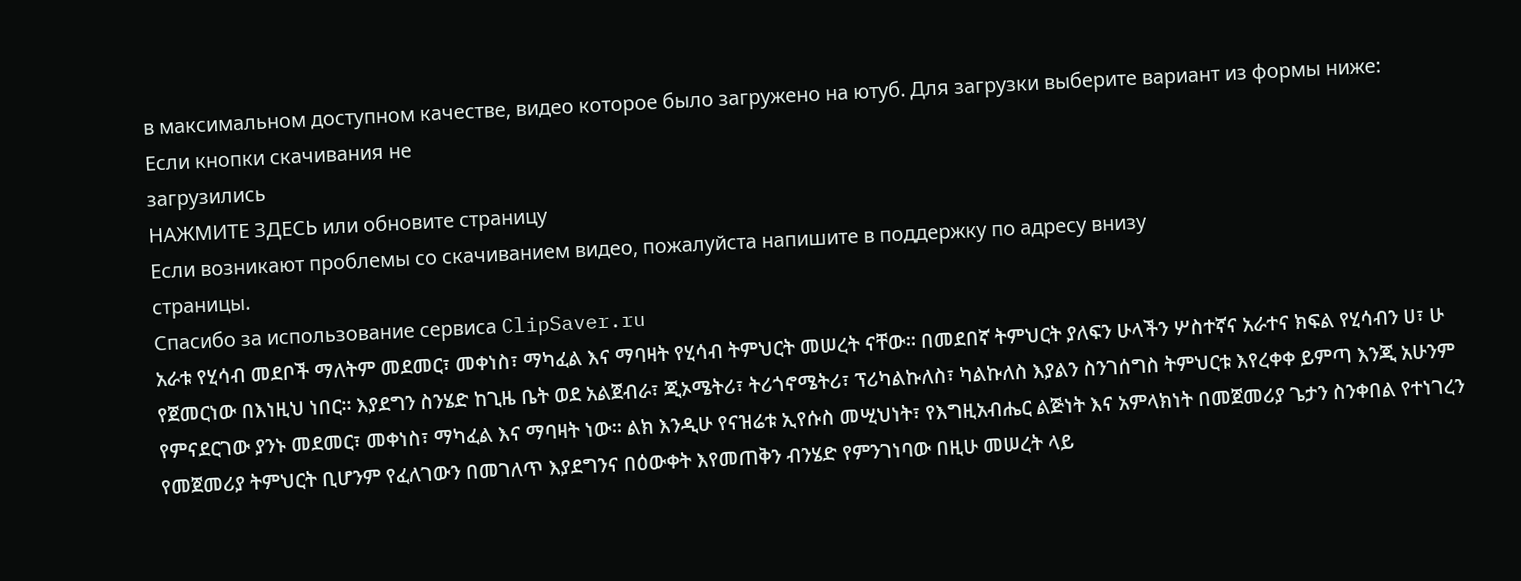в максимальном доступном качестве, видео которое было загружено на ютуб. Для загрузки выберите вариант из формы ниже:
Если кнопки скачивания не
загрузились
НАЖМИТЕ ЗДЕСЬ или обновите страницу
Если возникают проблемы со скачиванием видео, пожалуйста напишите в поддержку по адресу внизу
страницы.
Спасибо за использование сервиса ClipSaver.ru
አራቱ የሂሳብ መደቦች ማለትም መደመር፣ መቀነስ፣ ማካፈል እና ማባዛት የሂሳብ ትምህርት መሠረት ናቸው። በመደበኛ ትምህርት ያለፍን ሁላችን ሦስተኛና አራተና ክፍል የሂሳብን ሀ፣ ሁ የጀመርነው በእነዚህ ነበር። እያደግን ስንሄድ ከጊዜ ቤት ወደ አልጀብራ፣ ጂኦሜትሪ፣ ትሪጎኖሜትሪ፣ ፕሪካልኩለስ፣ ካልኩለስ እያልን ስንገሰግስ ትምህርቱ እየረቀቀ ይምጣ እንጂ አሁንም የምናደርገው ያንኑ መደመር፣ መቀነስ፣ ማካፈል እና ማባዛት ነው። ልክ እንዲሁ የናዝሬቱ ኢየሱስ መሢህነት፣ የእግዚአብሔር ልጅነት እና አምላክነት በመጀመሪያ ጌታን ስንቀበል የተነገረን የመጀመሪያ ትምህርት ቢሆንም የፈለገውን በመገለጥ እያደግንና በዕውቀት እየመጠቅን ብንሄድ የምንገነባው በዚሁ መሠረት ላይ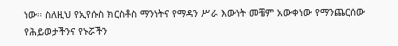ነው። ስለዚህ የኢየሱስ ክርስቶስ ማንነትና የማዳን ሥራ እውነት መቼም አውቀነው የማንጨርሰው የሕይወታችንና የኑሯችን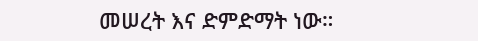መሠረት እና ድምድማት ነው።